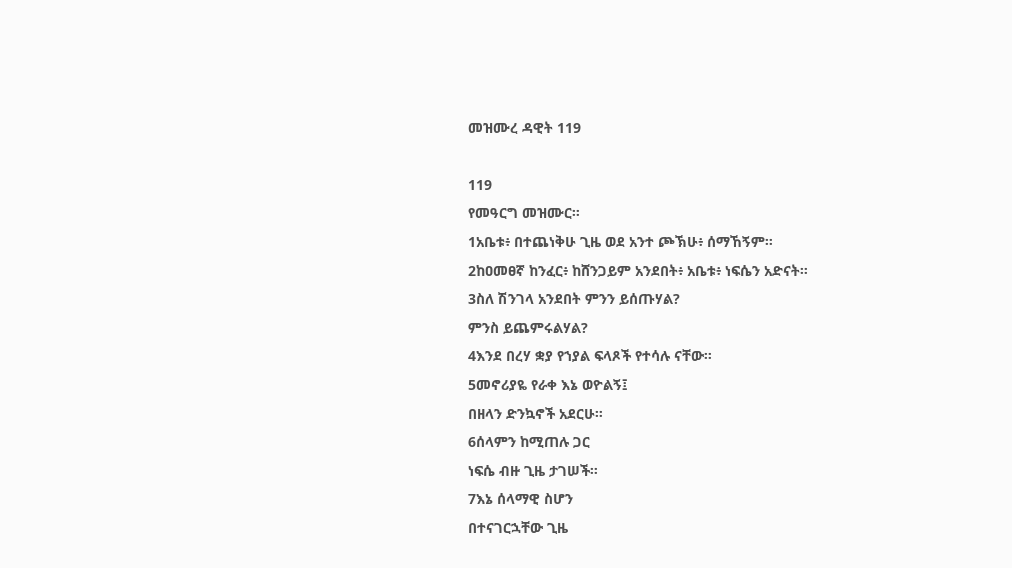መዝሙረ ዳዊት 119

119
የመዓርግ መዝሙር።
1አቤቱ፥ በተጨነቅሁ ጊዜ ወደ አንተ ጮኽሁ፥ ሰማኸኝም።
2ከዐመፀኛ ከንፈር፥ ከሸንጋይም አንደበት፥ አቤቱ፥ ነፍሴን አድናት።
3ስለ ሽንገላ አንደበት ምንን ይሰጡሃል?
ምንስ ይጨምሩልሃል?
4እንደ በረሃ ቋያ የኀያል ፍላጾች የተሳሉ ናቸው።
5መኖሪያዬ የራቀ እኔ ወዮልኝ፤
በዘላን ድንኳኖች አደርሁ።
6ሰላምን ከሚጠሉ ጋር
ነፍሴ ብዙ ጊዜ ታገሠች።
7እኔ ሰላማዊ ስሆን
በተናገርኋቸው ጊዜ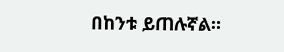በከንቱ ይጠሉኛል።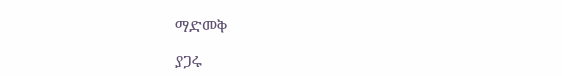ማድመቅ

ያጋሩ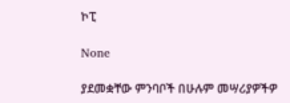ኮፒ

None

ያደመቋቸው ምንባቦች በሁሉም መሣሪያዎችዎ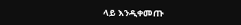ላይ እንዲቀመጡ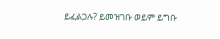ይፈልጋሉ? ይመዝገቡ ወይም ይግቡ